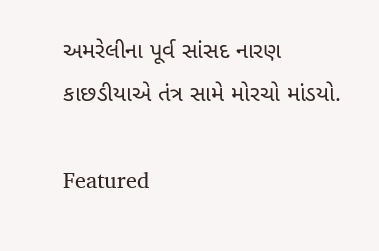અમરેલીના પૂર્વ સાંસદ નારણ કાછડીયાએ તંત્ર સામે મોરચો માંડયો.

Featured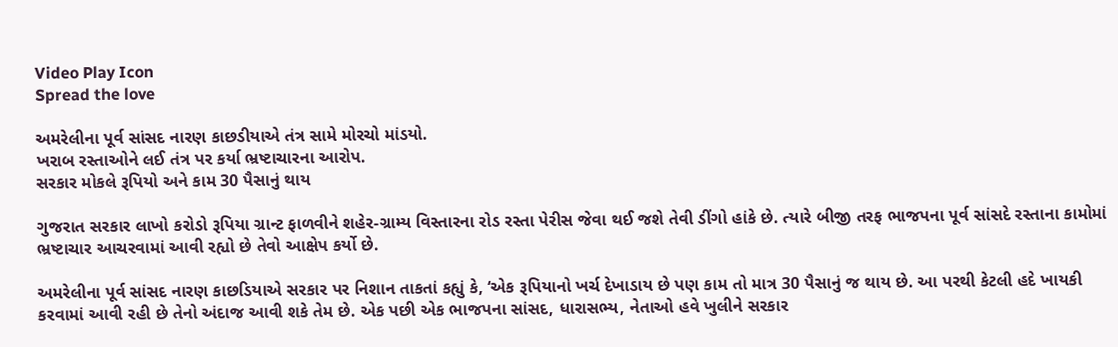Video Play Icon
Spread the love

અમરેલીના પૂર્વ સાંસદ નારણ કાછડીયાએ તંત્ર સામે મોરચો માંડયો.
ખરાબ રસ્તાઓને લઈ તંત્ર પર કર્યા ભ્રષ્ટાચારના આરોપ.
સરકાર મોકલે રૂપિયો અને કામ 30 પૈસાનું થાય

ગુજરાત સરકાર લાખો કરોડો રૂપિયા ગ્રાન્ટ ફાળવીને શહેર-ગ્રામ્ય વિસ્તારના રોડ રસ્તા પેરીસ જેવા થઈ જશે તેવી ડીંગો હાંકે છે. ત્યારે બીજી તરફ ભાજપના પૂર્વ સાંસદે રસ્તાના કામોમાં ભ્રષ્ટાચાર આચરવામાં આવી રહ્યો છે તેવો આક્ષેપ કર્યો છે.

અમરેલીના પૂર્વ સાંસદ નારણ કાછડિયાએ સરકાર પર નિશાન તાકતાં કહ્યું કે, ‘એક રૂપિયાનો ખર્ચ દેખાડાય છે પણ કામ તો માત્ર 30 પૈસાનું જ થાય છે. આ પરથી કેટલી હદે ખાયકી કરવામાં આવી રહી છે તેનો અંદાજ આવી શકે તેમ છે. એક પછી એક ભાજપના સાંસદ, ધારાસભ્ય, નેતાઓ હવે ખુલીને સરકાર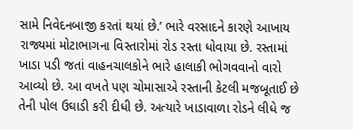સામે નિવેદનબાજી કરતાં થયાં છે.’ ભારે વરસાદને કારણે આખાય રાજ્યમાં મોટાભાગના વિસ્તારોમાં રોડ રસ્તા ધોવાયા છે. રસ્તામાં ખાડા પડી જતાં વાહનચાલકોને ભારે હાલાકી ભોગવવાનો વારો આવ્યો છે. આ વખતે પણ ચોમાસાએ રસ્તાની કેટલી મજબૂતાઈ છે તેની પોલ ઉઘાડી કરી દીધી છે. અત્યારે ખાડાવાળા રોડને લીધે જ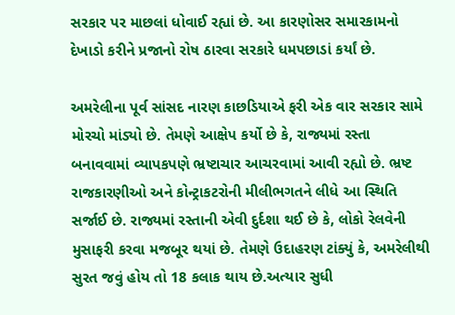સરકાર પર માછલાં ધોવાઈ રહ્યાં છે. આ કારણોસર સમારકામનો દેખાડો કરીને પ્રજાનો રોષ ઠારવા સરકારે ધમપછાડાં કર્યાં છે.

અમરેલીના પૂર્વ સાંસદ નારણ કાછડિયાએ ફરી એક વાર સરકાર સામે મોરચો માંડ્યો છે. તેમણે આક્ષેપ કર્યો છે કે, રાજ્યમાં રસ્તા બનાવવામાં વ્યાપકપણે ભ્રષ્ટાચાર આચરવામાં આવી રહ્યો છે. ભ્રષ્ટ રાજકારણીઓ અને કોન્ટ્રાકટરોની મીલીભગતને લીધે આ સ્થિતિ સર્જાઈ છે. રાજ્યમાં રસ્તાની એવી દુર્દશા થઈ છે કે, લોકો રેલવેની મુસાફરી કરવા મજબૂર થયાં છે. તેમણે ઉદાહરણ ટાંક્યું કે, અમરેલીથી સુરત જવું હોય તો 18 કલાક થાય છે.અત્યાર સુધી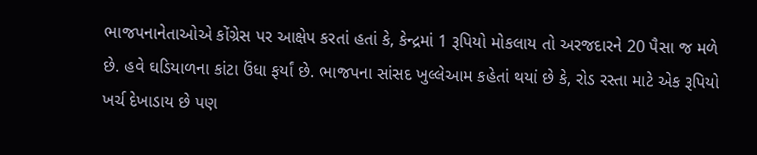ભાજપનાનેતાઓએ કોંગ્રેસ પર આક્ષેપ કરતાં હતાં કે, કેન્દ્રમાં 1 રૂપિયો મોકલાય તો અરજદારને 20 પૈસા જ મળે છે. હવે ઘડિયાળના કાંટા ઉંધા ફર્યાં છે. ભાજપના સાંસદ ખુલ્લેઆમ કહેતાં થયાં છે કે, રોડ રસ્તા માટે એક રૂપિયો ખર્ચ દેખાડાય છે પણ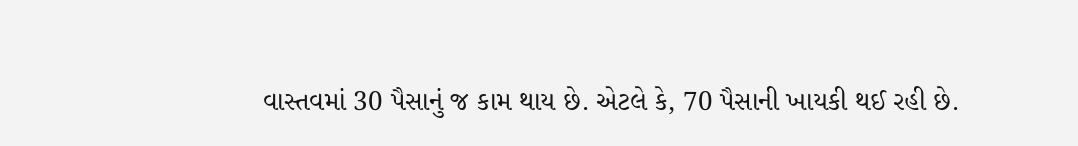વાસ્તવમાં 30 પૈસાનું જ કામ થાય છે. એટલે કે, 70 પૈસાની ખાયકી થઈ રહી છે.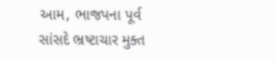આમ, ભાજપના પૂર્વ સાંસદે ભ્રષ્ટાચાર મુક્ત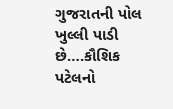ગુજરાતની પોલ ખુલ્લી પાડી છે….કૌશિક પટેલનો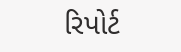રિપોર્ટ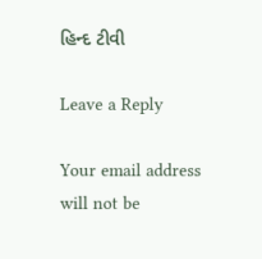હિન્દ ટીવી

Leave a Reply

Your email address will not be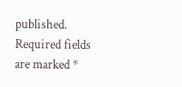published. Required fields are marked *